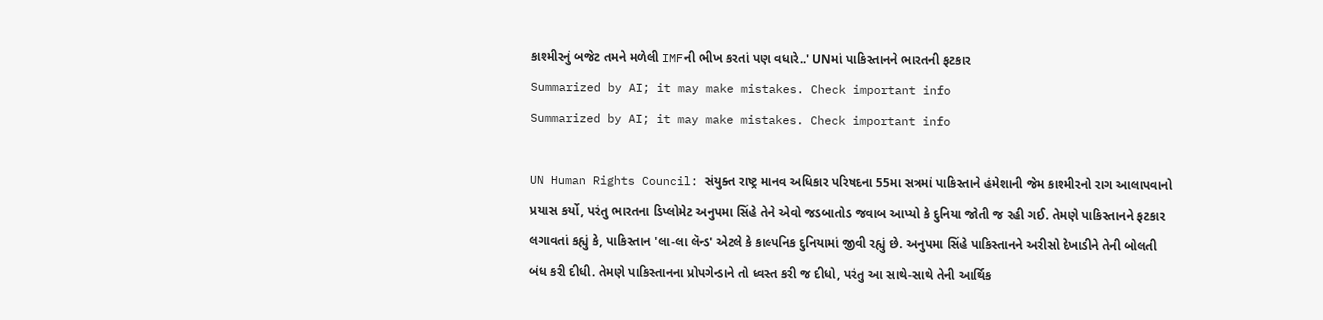કાશ્મીરનું બજેટ તમને મળેલી IMFની ભીખ કરતાં પણ વધારે..' UNમાં પાકિસ્તાનને ભારતની ફટકાર
Summarized by AI; it may make mistakes. Check important info
Summarized by AI; it may make mistakes. Check important info

UN Human Rights Council: સંયુક્ત રાષ્ટ્ર માનવ અધિકાર પરિષદના 55મા સત્રમાં પાકિસ્તાને હંમેશાની જેમ કાશ્મીરનો રાગ આલાપવાનો પ્રયાસ કર્યો, પરંતુ ભારતના ડિપ્લોમેટ અનુપમા સિંહે તેને એવો જડબાતોડ જવાબ આપ્યો કે દુનિયા જોતી જ રહી ગઈ. તેમણે પાકિસ્તાનને ફટકાર લગાવતાં કહ્યું કે, પાકિસ્તાન 'લા-લા લૅન્ડ' એટલે કે કાલ્પનિક દુનિયામાં જીવી રહ્યું છે. અનુપમા સિંહે પાકિસ્તાનને અરીસો દેખાડીને તેની બોલતી બંધ કરી દીધી. તેમણે પાકિસ્તાનના પ્રોપગેન્ડાને તો ધ્વસ્ત કરી જ દીધો, પરંતુ આ સાથે-સાથે તેની આર્થિક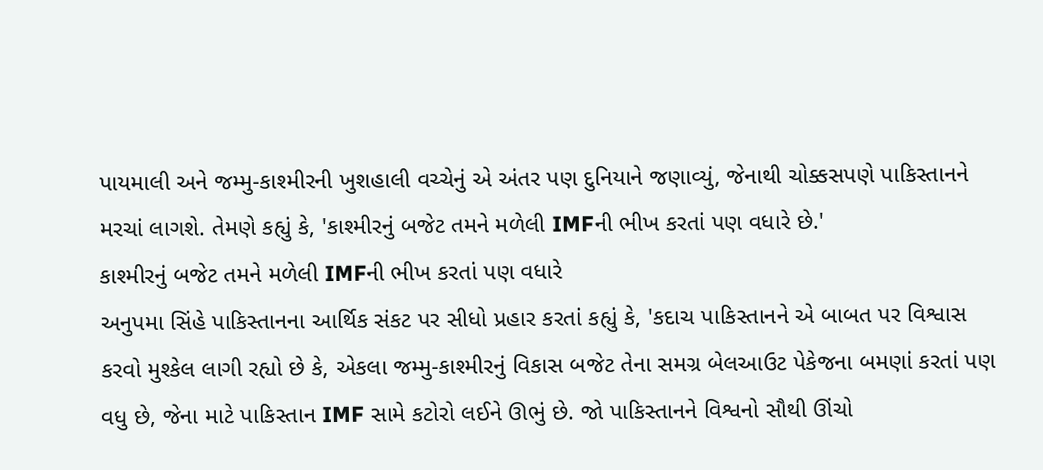પાયમાલી અને જમ્મુ-કાશ્મીરની ખુશહાલી વચ્ચેનું એ અંતર પણ દુનિયાને જણાવ્યું, જેનાથી ચોક્કસપણે પાકિસ્તાનને મરચાં લાગશે. તેમણે કહ્યું કે, 'કાશ્મીરનું બજેટ તમને મળેલી IMFની ભીખ કરતાં પણ વધારે છે.'
કાશ્મીરનું બજેટ તમને મળેલી IMFની ભીખ કરતાં પણ વધારે
અનુપમા સિંહે પાકિસ્તાનના આર્થિક સંકટ પર સીધો પ્રહાર કરતાં કહ્યું કે, 'કદાચ પાકિસ્તાનને એ બાબત પર વિશ્વાસ કરવો મુશ્કેલ લાગી રહ્યો છે કે, એકલા જમ્મુ-કાશ્મીરનું વિકાસ બજેટ તેના સમગ્ર બેલઆઉટ પેકેજના બમણાં કરતાં પણ વધુ છે, જેના માટે પાકિસ્તાન IMF સામે કટોરો લઈને ઊભું છે. જો પાકિસ્તાનને વિશ્વનો સૌથી ઊંચો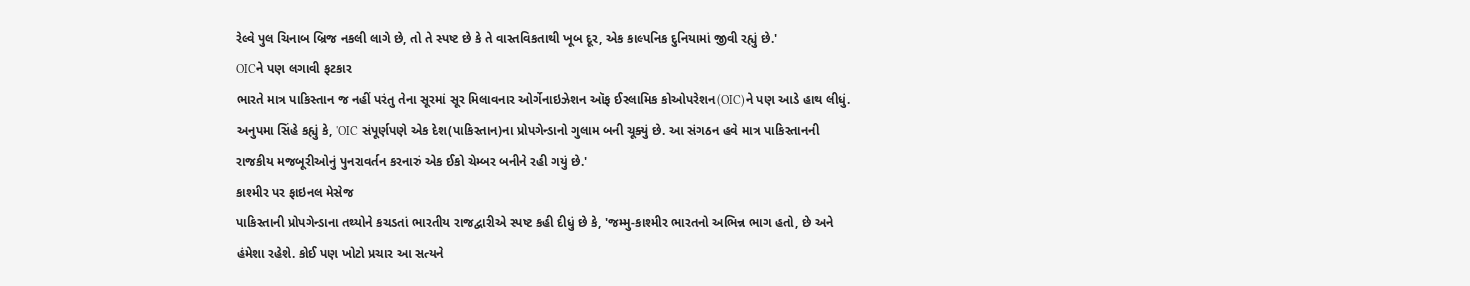રેલ્વે પુલ ચિનાબ બ્રિજ નકલી લાગે છે, તો તે સ્પષ્ટ છે કે તે વાસ્તવિકતાથી ખૂબ દૂર, એક કાલ્પનિક દુનિયામાં જીવી રહ્યું છે.'
OICને પણ લગાવી ફટકાર
ભારતે માત્ર પાકિસ્તાન જ નહીં પરંતુ તેના સૂરમાં સૂર મિલાવનાર ઓર્ગેનાઇઝેશન ઑફ ઈસ્લામિક કોઓપરેશન(OIC)ને પણ આડે હાથ લીધું. અનુપમા સિંહે કહ્યું કે, 'OIC સંપૂર્ણપણે એક દેશ(પાકિસ્તાન)ના પ્રોપગેન્ડાનો ગુલામ બની ચૂક્યું છે. આ સંગઠન હવે માત્ર પાકિસ્તાનની રાજકીય મજબૂરીઓનું પુનરાવર્તન કરનારું એક ઈકો ચેમ્બર બનીને રહી ગયું છે.'
કાશ્મીર પર ફાઇનલ મેસેજ
પાકિસ્તાની પ્રોપગેન્ડાના તથ્યોને કચડતાં ભારતીય રાજદ્વારીએ સ્પષ્ટ કહી દીધું છે કે, 'જમ્મુ-કાશ્મીર ભારતનો અભિન્ન ભાગ હતો, છે અને હંમેશા રહેશે. કોઈ પણ ખોટો પ્રચાર આ સત્યને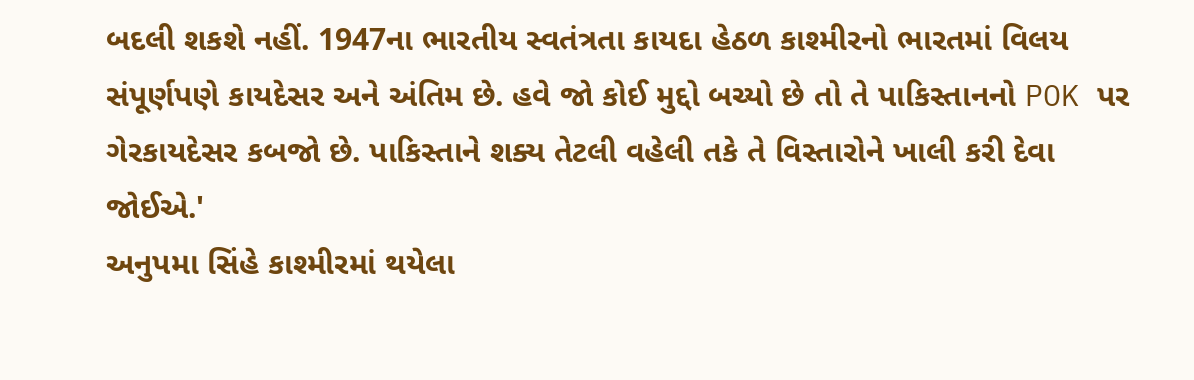બદલી શકશે નહીં. 1947ના ભારતીય સ્વતંત્રતા કાયદા હેઠળ કાશ્મીરનો ભારતમાં વિલય સંપૂર્ણપણે કાયદેસર અને અંતિમ છે. હવે જો કોઈ મુદ્દો બચ્યો છે તો તે પાકિસ્તાનનો POK પર ગેરકાયદેસર કબજો છે. પાકિસ્તાને શક્ય તેટલી વહેલી તકે તે વિસ્તારોને ખાલી કરી દેવા જોઈએ.'
અનુપમા સિંહે કાશ્મીરમાં થયેલા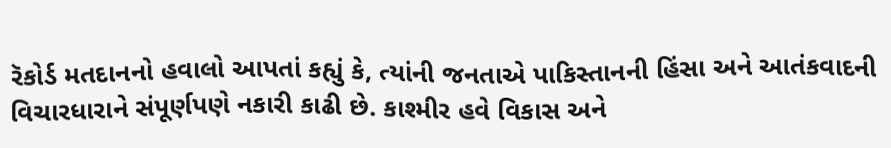રૅકોર્ડ મતદાનનો હવાલો આપતાં કહ્યું કે, ત્યાંની જનતાએ પાકિસ્તાનની હિંસા અને આતંકવાદની વિચારધારાને સંપૂર્ણપણે નકારી કાઢી છે. કાશ્મીર હવે વિકાસ અને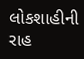લોકશાહીની રાહ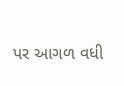પર આગળ વધી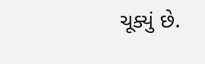ચૂક્યું છે.